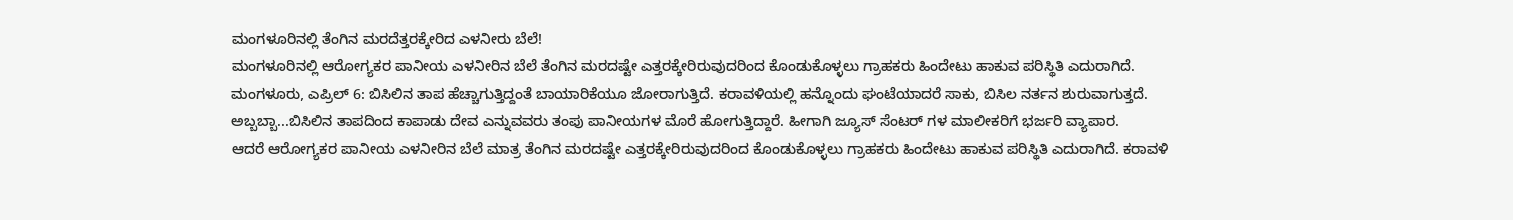ಮಂಗಳೂರಿನಲ್ಲಿ ತೆಂಗಿನ ಮರದೆತ್ತರಕ್ಕೇರಿದ ಎಳನೀರು ಬೆಲೆ!
ಮಂಗಳೂರಿನಲ್ಲಿ ಆರೋಗ್ಯಕರ ಪಾನೀಯ ಎಳನೀರಿನ ಬೆಲೆ ತೆಂಗಿನ ಮರದಷ್ಟೇ ಎತ್ತರಕ್ಕೇರಿರುವುದರಿಂದ ಕೊಂಡುಕೊಳ್ಳಲು ಗ್ರಾಹಕರು ಹಿಂದೇಟು ಹಾಕುವ ಪರಿಸ್ಥಿತಿ ಎದುರಾಗಿದೆ.
ಮಂಗಳೂರು, ಎಪ್ರಿಲ್ 6: ಬಿಸಿಲಿನ ತಾಪ ಹೆಚ್ಚಾಗುತ್ತಿದ್ದಂತೆ ಬಾಯಾರಿಕೆಯೂ ಜೋರಾಗುತ್ತಿದೆ. ಕರಾವಳಿಯಲ್ಲಿ ಹನ್ನೊಂದು ಘಂಟೆಯಾದರೆ ಸಾಕು, ಬಿಸಿಲ ನರ್ತನ ಶುರುವಾಗುತ್ತದೆ. ಅಬ್ಬಬ್ಬಾ...ಬಿಸಿಲಿನ ತಾಪದಿಂದ ಕಾಪಾಡು ದೇವ ಎನ್ನುವವರು ತಂಪು ಪಾನೀಯಗಳ ಮೊರೆ ಹೋಗುತ್ತಿದ್ದಾರೆ. ಹೀಗಾಗಿ ಜ್ಯೂಸ್ ಸೆಂಟರ್ ಗಳ ಮಾಲೀಕರಿಗೆ ಭರ್ಜರಿ ವ್ಯಾಪಾರ.
ಆದರೆ ಆರೋಗ್ಯಕರ ಪಾನೀಯ ಎಳನೀರಿನ ಬೆಲೆ ಮಾತ್ರ ತೆಂಗಿನ ಮರದಷ್ಟೇ ಎತ್ತರಕ್ಕೇರಿರುವುದರಿಂದ ಕೊಂಡುಕೊಳ್ಳಲು ಗ್ರಾಹಕರು ಹಿಂದೇಟು ಹಾಕುವ ಪರಿಸ್ಥಿತಿ ಎದುರಾಗಿದೆ. ಕರಾವಳಿ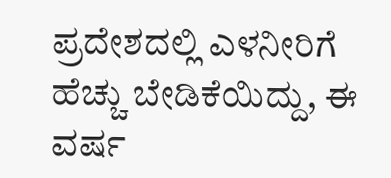ಪ್ರದೇಶದಲ್ಲಿ ಎಳನೀರಿಗೆ ಹೆಚ್ಚು ಬೇಡಿಕೆಯಿದ್ದು, ಈ ವರ್ಷ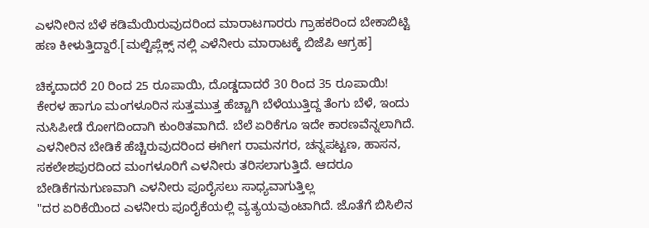ಎಳನೀರಿನ ಬೆಳೆ ಕಡಿಮೆಯಿರುವುದರಿಂದ ಮಾರಾಟಗಾರರು ಗ್ರಾಹಕರಿಂದ ಬೇಕಾಬಿಟ್ಟಿ ಹಣ ಕೀಳುತ್ತಿದ್ದಾರೆ.[ಮಲ್ಟಿಪ್ಲೆಕ್ಸ್ ನಲ್ಲಿ ಎಳೆನೀರು ಮಾರಾಟಕ್ಕೆ ಬಿಜೆಪಿ ಆಗ್ರಹ]

ಚಿಕ್ಕದಾದರೆ 20 ರಿಂದ 25 ರೂಪಾಯಿ, ದೊಡ್ಡದಾದರೆ 30 ರಿಂದ 35 ರೂಪಾಯಿ! ಕೇರಳ ಹಾಗೂ ಮಂಗಳೂರಿನ ಸುತ್ತಮುತ್ತ ಹೆಚ್ಚಾಗಿ ಬೆಳೆಯುತ್ತಿದ್ದ ತೆಂಗು ಬೆಳೆ, ಇಂದು ನುಸಿಪೀಡೆ ರೋಗದಿಂದಾಗಿ ಕುಂಠಿತವಾಗಿದೆ. ಬೆಲೆ ಏರಿಕೆಗೂ ಇದೇ ಕಾರಣವೆನ್ನಲಾಗಿದೆ.
ಎಳನೀರಿನ ಬೇಡಿಕೆ ಹೆಚ್ಚಿರುವುದರಿಂದ ಈಗೀಗ ರಾಮನಗರ, ಚನ್ನಪಟ್ಟಣ, ಹಾಸನ, ಸಕಲೇಶಪುರದಿಂದ ಮಂಗಳೂರಿಗೆ ಎಳನೀರು ತರಿಸಲಾಗುತ್ತಿದೆ. ಆದರೂ ಬೇಡಿಕೆಗನುಗುಣವಾಗಿ ಎಳನೀರು ಪೂರೈಸಲು ಸಾಧ್ಯವಾಗುತ್ತಿಲ್ಲ
"ದರ ಏರಿಕೆಯಿಂದ ಎಳನೀರು ಪೂರೈಕೆಯಲ್ಲಿ ವ್ಯತ್ಯಯವುಂಟಾಗಿದೆ. ಜೊತೆಗೆ ಬಿಸಿಲಿನ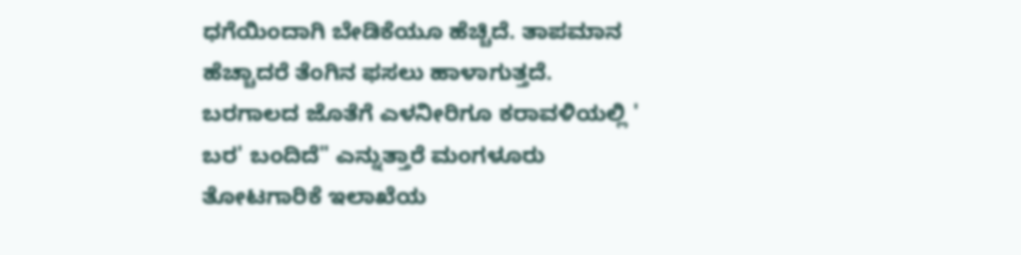ಧಗೆಯಿಂದಾಗಿ ಬೇಡಿಕೆಯೂ ಹೆಚ್ಚಿದೆ. ತಾಪಮಾನ ಹೆಚ್ಚಾದರೆ ತೆಂಗಿನ ಫಸಲು ಹಾಳಾಗುತ್ತದೆ. ಬರಗಾಲದ ಜೊತೆಗೆ ಎಳನೀರಿಗೂ ಕರಾವಳಿಯಲ್ಲಿ ' ಬರ' ಬಂದಿದೆ" ಎನ್ನುತ್ತಾರೆ ಮಂಗಳೂರು ತೋಟಗಾರಿಕೆ ಇಲಾಖೆಯ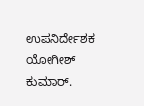ಉಪನಿರ್ದೇಶಕ ಯೋಗೀಶ್ ಕುಮಾರ್.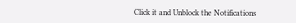Click it and Unblock the Notifications